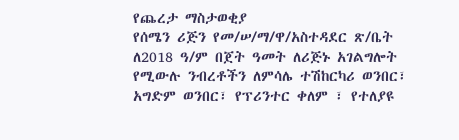የጨረታ ማስታወቂያ
የሰሜን ሪጅን የመ/ሠ/ማ/ዋ/አስተዳደር ጽ/ቤት ለ2018 ዓ/ም በጀት ዓመት ለሪጅኑ አገልግሎት የሚውሉ ንብረቶችን ለምሳሌ ተሽከርካሪ ወንበር፣ አግድም ወንበር፣ የፕሪንተር ቀለም ፣ የተለያዩ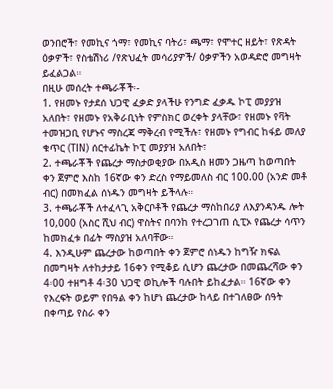ወንበሮች፣ የመኪና ጎማ፣ የመኪና ባትሪ፣ ጫማ፣ የሞተር ዘይት፣ የጽዳት ዕቃዎች፣ የስቴሽነሪ /የጽህፈት መሳሪያዎች/ ዕቃዎችን አወዳድሮ መግዛት ይፈልጋል።
በዚሁ መሰረት ተጫራቾች፡-
1. የዘመኑ የታደሰ ህጋዊ ፈቃድ ያላችሁ የንግድ ፈቃዱ ኮፒ መያያዝ አለበት፣ የዘመኑ የአቅራቢነት የምስክር ወረቀት ያላቸው፣ የዘመኑ የቫት ተመዝጋቢ የሆኑና ማስረጃ ማቅረብ የሚችሉ፣ የዘመኑ የግብር ከፋይ መለያ ቁጥር (TIN) ሰርተፊኬት ኮፒ መያያዝ አለበት፣
2. ተጫራቾች የጨረታ ማስታወቂያው በአዲስ ዘመን ጋዜጣ ከወጣበት ቀን ጀምሮ እስከ 16ኛው ቀን ድረስ የማይመለስ ብር 100.00 (አንድ መቶ ብር) በመክፈል ሰነዱን መግዛት ይችላሉ።
3. ተጫራቾች ለተፈላጊ አቅርቦቶች የጨረታ ማስከበሪያ ለእያንዳንዱ ሎት 10,000 (አስር ሺህ ብር) ዋስትና በባንከ የተረጋገጠ ሲፒኦ የጨረታ ሳጥን ከመክፈቱ በፊት ማስያዝ አለባቸው።
4. እንዲሁም ጨረታው ከወጣበት ቀን ጀምሮ ሰነዱን ከግዥ ክፍል በመግዛት ለተከታታይ 16ቀን የሚቆይ ሲሆን ጨረታው በመጨረሻው ቀን 4፡00 ተዘግቶ 4፡30 ህጋዊ ወኪሎች ባሉበት ይከፈታል። 16ኛው ቀን የእረፍት ወይም የበዓል ቀን ከሆነ ጨረታው ከላይ በተገለፀው ሰዓት በቀጣይ የስራ ቀን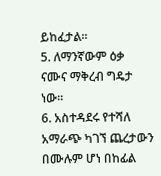ይከፈታል።
5. ለማንኛውም ዕቃ ናሙና ማቅረብ ግዴታ ነው፡፡
6. አስተዳደሩ የተሻለ አማራጭ ካገኘ ጨረታውን በሙሉም ሆነ በከፊል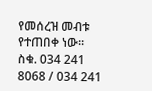የመሰረዝ መብቱ የተጠበቀ ነው።
ስቁ. 034 241 8068 / 034 241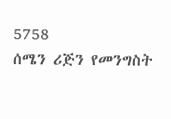5758
ሰሜን ሪጅን የመንግስት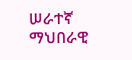ሠራተኛ ማህበራዊ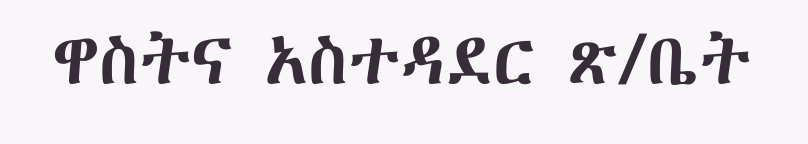ዋስትና አስተዳደር ጽ/ቤት